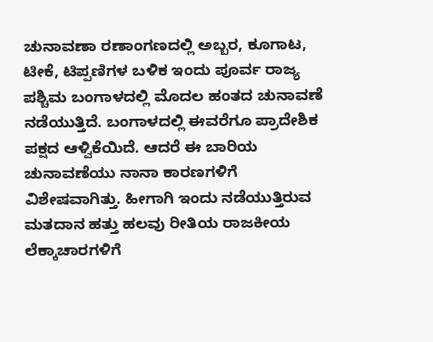ಚುನಾವಣಾ ರಣಾಂಗಣದಲ್ಲಿ ಅಬ್ಬರ, ಕೂಗಾಟ, ಟೀಕೆ, ಟಿಪ್ಪಣಿಗಳ ಬಳಿಕ ಇಂದು ಪೂರ್ವ ರಾಜ್ಯ ಪಶ್ಚಿಮ ಬಂಗಾಳದಲ್ಲಿ ಮೊದಲ ಹಂತದ ಚುನಾವಣೆ ನಡೆಯುತ್ತಿದೆ. ಬಂಗಾಳದಲ್ಲಿ ಈವರೆಗೂ ಪ್ರಾದೇಶಿಕ ಪಕ್ಷದ ಆಳ್ವಿಕೆಯಿದೆ. ಆದರೆ ಈ ಬಾರಿಯ ಚುನಾವಣೆಯು ನಾನಾ ಕಾರಣಗಳಿಗೆ ವಿಶೇಷವಾಗಿತ್ತು. ಹೀಗಾಗಿ ಇಂದು ನಡೆಯುತ್ತಿರುವ ಮತದಾನ ಹತ್ತು ಹಲವು ರೀತಿಯ ರಾಜಕೀಯ ಲೆಕ್ಕಾಚಾರಗಳಿಗೆ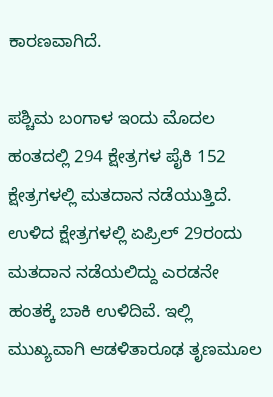ಕಾರಣವಾಗಿದೆ.

ಪಶ್ಚಿಮ ಬಂಗಾಳ ಇಂದು ಮೊದಲ ಹಂತದಲ್ಲಿ 294 ಕ್ಷೇತ್ರಗಳ ಪೈಕಿ 152 ಕ್ಷೇತ್ರಗಳಲ್ಲಿ ಮತದಾನ ನಡೆಯುತ್ತಿದೆ. ಉಳಿದ ಕ್ಷೇತ್ರಗಳಲ್ಲಿ ಏಪ್ರಿಲ್ 29ರಂದು ಮತದಾನ ನಡೆಯಲಿದ್ದು ಎರಡನೇ ಹಂತಕ್ಕೆ ಬಾಕಿ ಉಳಿದಿವೆ. ಇಲ್ಲಿ ಮುಖ್ಯವಾಗಿ ಆಡಳಿತಾರೂಢ ತೃಣಮೂಲ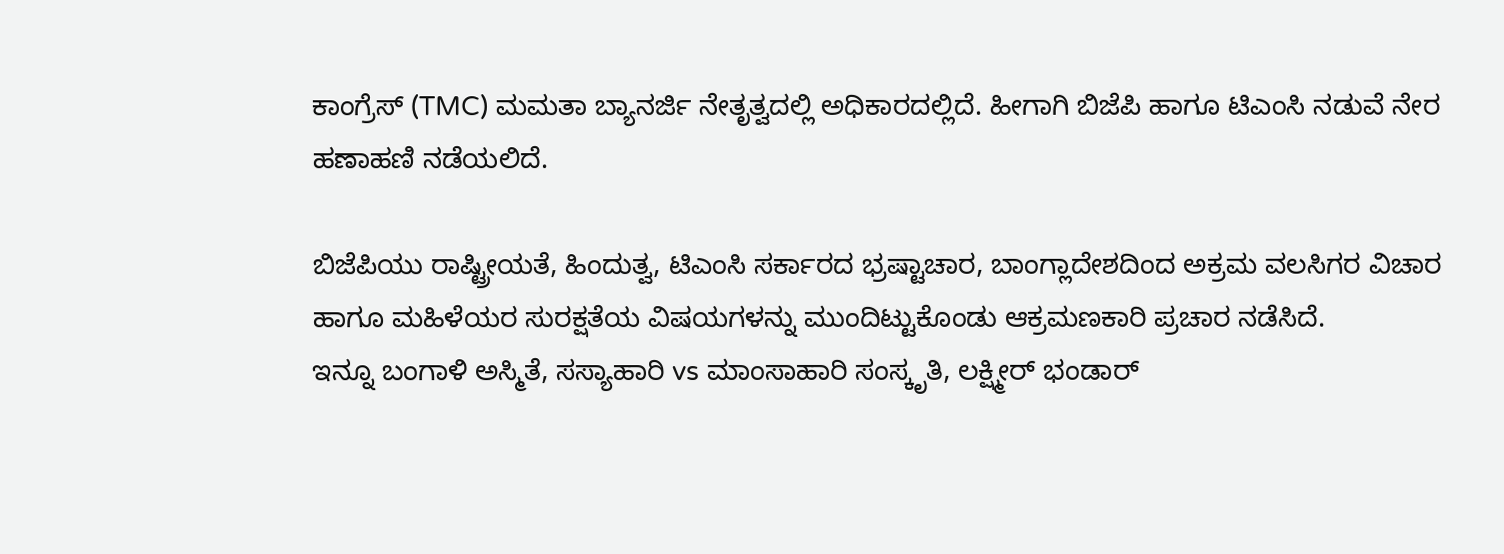ಕಾಂಗ್ರೆಸ್ (TMC) ಮಮತಾ ಬ್ಯಾನರ್ಜಿ ನೇತೃತ್ವದಲ್ಲಿ ಅಧಿಕಾರದಲ್ಲಿದೆ. ಹೀಗಾಗಿ ಬಿಜೆಪಿ ಹಾಗೂ ಟಿಎಂಸಿ ನಡುವೆ ನೇರ ಹಣಾಹಣಿ ನಡೆಯಲಿದೆ.

ಬಿಜೆಪಿಯು ರಾಷ್ಟ್ರೀಯತೆ, ಹಿಂದುತ್ವ, ಟಿಎಂಸಿ ಸರ್ಕಾರದ ಭ್ರಷ್ಟಾಚಾರ, ಬಾಂಗ್ಲಾದೇಶದಿಂದ ಅಕ್ರಮ ವಲಸಿಗರ ವಿಚಾರ ಹಾಗೂ ಮಹಿಳೆಯರ ಸುರಕ್ಷತೆಯ ವಿಷಯಗಳನ್ನು ಮುಂದಿಟ್ಟುಕೊಂಡು ಆಕ್ರಮಣಕಾರಿ ಪ್ರಚಾರ ನಡೆಸಿದೆ.
ಇನ್ನೂ ಬಂಗಾಳಿ ಅಸ್ಮಿತೆ, ಸಸ್ಯಾಹಾರಿ vs ಮಾಂಸಾಹಾರಿ ಸಂಸ್ಕೃತಿ, ಲಕ್ಷ್ಮೀರ್ ಭಂಡಾರ್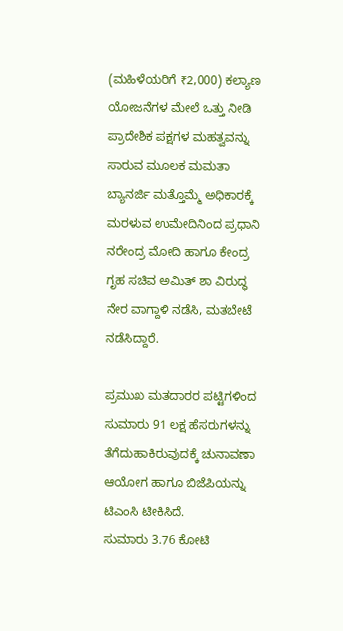(ಮಹಿಳೆಯರಿಗೆ ₹2,000) ಕಲ್ಯಾಣ ಯೋಜನೆಗಳ ಮೇಲೆ ಒತ್ತು ನೀಡಿ ಪ್ರಾದೇಶಿಕ ಪಕ್ಷಗಳ ಮಹತ್ವವನ್ನು ಸಾರುವ ಮೂಲಕ ಮಮತಾ ಬ್ಯಾನರ್ಜಿ ಮತ್ತೊಮ್ಮೆ ಅಧಿಕಾರಕ್ಕೆ ಮರಳುವ ಉಮೇದಿನಿಂದ ಪ್ರಧಾನಿ ನರೇಂದ್ರ ಮೋದಿ ಹಾಗೂ ಕೇಂದ್ರ ಗೃಹ ಸಚಿವ ಅಮಿತ್ ಶಾ ವಿರುದ್ಧ ನೇರ ವಾಗ್ದಾಳಿ ನಡೆಸಿ, ಮತಬೇಟೆ ನಡೆಸಿದ್ದಾರೆ.

ಪ್ರಮುಖ ಮತದಾರರ ಪಟ್ಟಿಗಳಿಂದ ಸುಮಾರು 91 ಲಕ್ಷ ಹೆಸರುಗಳನ್ನು ತೆಗೆದುಹಾಕಿರುವುದಕ್ಕೆ ಚುನಾವಣಾ ಆಯೋಗ ಹಾಗೂ ಬಿಜೆಪಿಯನ್ನು ಟಿಎಂಸಿ ಟೀಕಿಸಿದೆ.
ಸುಮಾರು 3.76 ಕೋಟಿ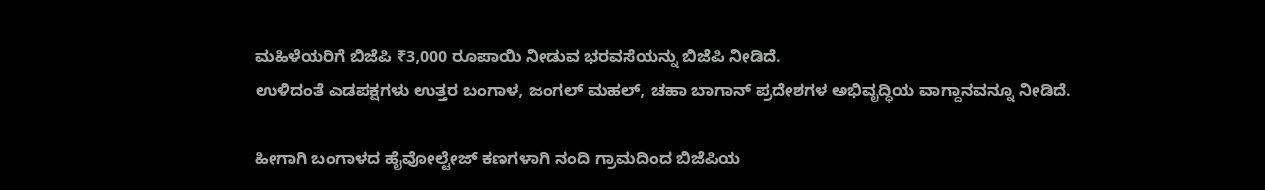ಮಹಿಳೆಯರಿಗೆ ಬಿಜೆಪಿ ₹3,000 ರೂಪಾಯಿ ನೀಡುವ ಭರವಸೆಯನ್ನು ಬಿಜೆಪಿ ನೀಡಿದೆ.
ಉಳಿದಂತೆ ಎಡಪಕ್ಷಗಳು ಉತ್ತರ ಬಂಗಾಳ, ಜಂಗಲ್ ಮಹಲ್, ಚಹಾ ಬಾಗಾನ್ ಪ್ರದೇಶಗಳ ಅಭಿವೃದ್ಧಿಯ ವಾಗ್ದಾನವನ್ನೂ ನೀಡಿದೆ.

ಹೀಗಾಗಿ ಬಂಗಾಳದ ಹೈವೋಲ್ಟೇಜ್ ಕಣಗಳಾಗಿ ನಂದಿ ಗ್ರಾಮದಿಂದ ಬಿಜೆಪಿಯ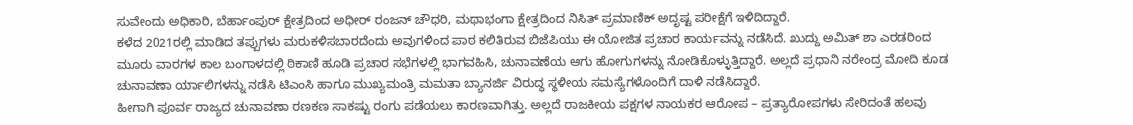ಸುವೇಂದು ಅಧಿಕಾರಿ, ಬೆರ್ಹಾಂಪುರ್ ಕ್ಷೇತ್ರದಿಂದ ಅಧೀರ್ ರಂಜನ್ ಚೌಧರಿ, ಮಥಾಭಂಗಾ ಕ್ಷೇತ್ರದಿಂದ ನಿಸಿತ್ ಪ್ರಮಾಣಿಕ್ ಅದೃಷ್ಟ ಪರೀಕ್ಷೆಗೆ ಇಳಿದಿದ್ದಾರೆ.
ಕಳೆದ 2021ರಲ್ಲಿ ಮಾಡಿದ ತಪ್ಪುಗಳು ಮರುಕಳಿಸಬಾರದೆಂದು ಅವುಗಳಿಂದ ಪಾಠ ಕಲಿತಿರುವ ಬಿಜೆಪಿಯು ಈ ಯೋಜಿತ ಪ್ರಚಾರ ಕಾರ್ಯವನ್ನು ನಡೆಸಿದೆ. ಖುದ್ದು ಅಮಿತ್ ಶಾ ಎರಡರಿಂದ ಮೂರು ವಾರಗಳ ಕಾಲ ಬಂಗಾಳದಲ್ಲಿ ಠಿಕಾಣಿ ಹೂಡಿ ಪ್ರಚಾರ ಸಭೆಗಳಲ್ಲಿ ಭಾಗವಹಿಸಿ, ಚುನಾವಣೆಯ ಆಗು ಹೋಗುಗಳನ್ನು ನೋಡಿಕೊಳ್ಳುತ್ತಿದ್ದಾರೆ. ಅಲ್ಲದೆ ಪ್ರಧಾನಿ ನರೇಂದ್ರ ಮೋದಿ ಕೂಡ ಚುನಾವಣಾ ರ್ಯಾಲಿಗಳನ್ನು ನಡೆಸಿ ಟಿಎಂಸಿ ಹಾಗೂ ಮುಖ್ಯಮಂತ್ರಿ ಮಮತಾ ಬ್ಯಾನರ್ಜಿ ವಿರುದ್ಧ ಸ್ಥಳೀಯ ಸಮಸ್ಯೆಗಳೊಂದಿಗೆ ದಾಳಿ ನಡೆಸಿದ್ದಾರೆ.
ಹೀಗಾಗಿ ಪೂರ್ವ ರಾಜ್ಯದ ಚುನಾವಣಾ ರಣಕಣ ಸಾಕಷ್ಟು ರಂಗು ಪಡೆಯಲು ಕಾರಣವಾಗಿತ್ತು. ಅಲ್ಲದೆ ರಾಜಕೀಯ ಪಕ್ಷಗಳ ನಾಯಕರ ಆರೋಪ – ಪ್ರತ್ಯಾರೋಪಗಳು ಸೇರಿದಂತೆ ಹಲವು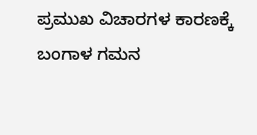ಪ್ರಮುಖ ವಿಚಾರಗಳ ಕಾರಣಕ್ಕೆ ಬಂಗಾಳ ಗಮನ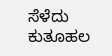ಸೆಳೆದು ಕುತೂಹಲ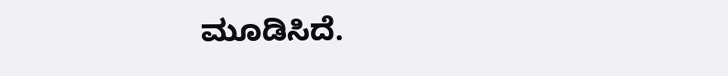ಮೂಡಿಸಿದೆ.